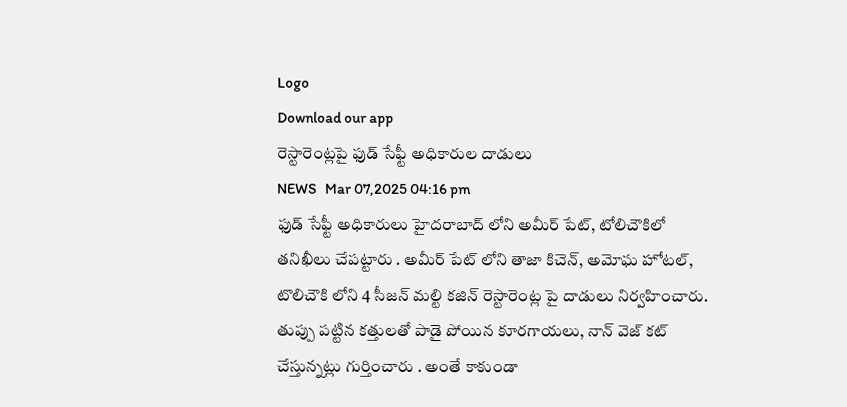Logo
Download our app
రెస్టారెంట్ల‌పై ఫుడ్ సేఫ్టీ అధికారుల దాడులు
NEWS   Mar 07,2025 04:16 pm
ఫుడ్ సేఫ్టీ అధికారులు హైద‌రాబాద్ లోని అమీర్ పేట్, టోలిచౌకిలో త‌నిఖీలు చేప‌ట్టారు . అమీర్ పేట్ లోని తాజా కిచెన్, అమోఘ హోటల్, టొలిచౌకి లోని 4 సీజన్ మల్టి కజిన్ రెస్టారెంట్ల పై దాడులు నిర్వ‌హించారు. తుప్పు పట్టిన కత్తులతో పాడై పోయిన‌ కూరగాయలు, నాన్ వెజ్ కట్ చేస్తున్న‌ట్లు గుర్తించారు . అంతే కాకుండా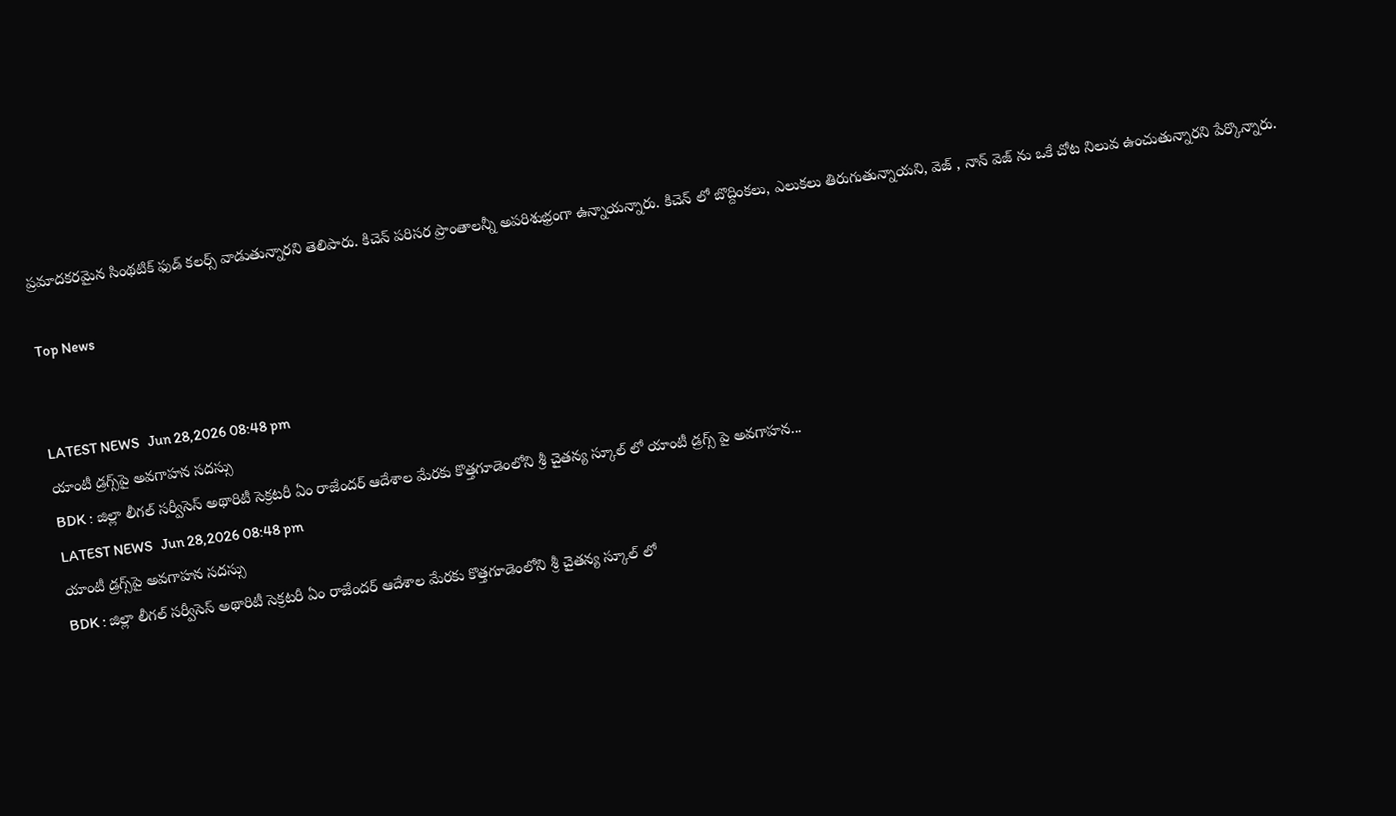ప్ర‌మాద‌క‌ర‌మైన సింథటిక్ ఫుడ్ కలర్స్ వాడుతున్నారని తెలిపారు. కిచెన్ ప‌రిస‌ర ప్రాంతాల‌న్నీ అప‌రిశుభ్రంగా ఉన్నాయ‌న్నారు. కిచెన్ లో బొద్దింకలు, ఎలుకలు తిరుగుతున్నాయ‌ని, వెజ్ , నాన్ వెజ్ ను ఒకే చోట నిలువ ఉంచుతున్నార‌ని పేర్కొన్నారు.

Top News


LATEST NEWS   Jun 28,2026 08:48 pm
యాంటీ డ్రగ్స్‌పై అవగాహన సదస్సు
BDK : జిల్లా లీగల్ సర్వీసెస్ అథారిటీ సెక్రటరీ ఏం రాజేందర్ ఆదేశాల మేరకు కొత్తగూడెంలోని శ్రీ చైతన్య స్కూల్ లో యాంటీ డ్రగ్స్ పై అవగాహన...
LATEST NEWS   Jun 28,2026 08:48 pm
యాంటీ డ్రగ్స్‌పై అవగాహన సదస్సు
BDK : జిల్లా లీగల్ సర్వీసెస్ అథారిటీ సెక్రటరీ ఏం రాజేందర్ ఆదేశాల మేరకు కొత్తగూడెంలోని శ్రీ చైతన్య స్కూల్ లో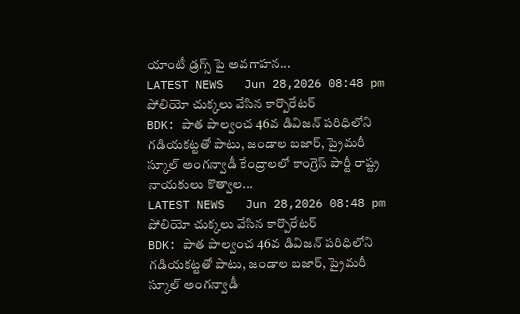యాంటీ డ్రగ్స్ పై అవగాహన...
LATEST NEWS   Jun 28,2026 08:48 pm
పోలియో చుక్కలు వేసిన కార్పొరేటర్
BDK: పాత పాల్వంచ 46వ డివిజన్ పరిధిలోని గడియకట్టతో పాటు, జండాల బజార్, ప్రైమరీ స్కూల్ అంగన్వాడీ కేంద్రాలలో కాంగ్రెస్ పార్టీ రాష్ట్ర నాయకులు కొత్వాల...
LATEST NEWS   Jun 28,2026 08:48 pm
పోలియో చుక్కలు వేసిన కార్పొరేటర్
BDK: పాత పాల్వంచ 46వ డివిజన్ పరిధిలోని గడియకట్టతో పాటు, జండాల బజార్, ప్రైమరీ స్కూల్ అంగన్వాడీ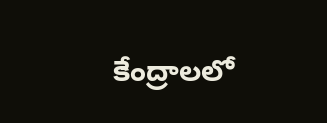కేంద్రాలలో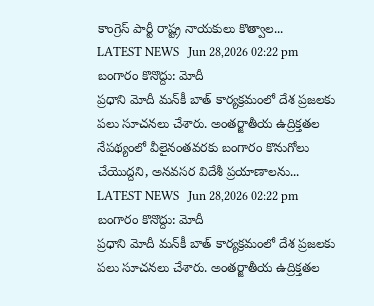కాంగ్రెస్ పార్టీ రాష్ట్ర నాయకులు కొత్వాల...
LATEST NEWS   Jun 28,2026 02:22 pm
బంగారం కొనొద్దు: మోదీ
ప్రధాని మోదీ మన్‌కీ బాత్ కార్య‌క్ర‌మంలో దేశ ప్రజలకు పలు సూచనలు చేశారు. అంతర్జాతీయ ఉద్రిక్తతల నేపథ్యంలో వీలైనంతవరకు బంగారం కొనుగోలు చేయొద్దని, అనవసర విదేశీ ప్రయాణాలను...
LATEST NEWS   Jun 28,2026 02:22 pm
బంగారం కొనొద్దు: మోదీ
ప్రధాని మోదీ మన్‌కీ బాత్ కార్య‌క్ర‌మంలో దేశ ప్రజలకు పలు సూచనలు చేశారు. అంతర్జాతీయ ఉద్రిక్తతల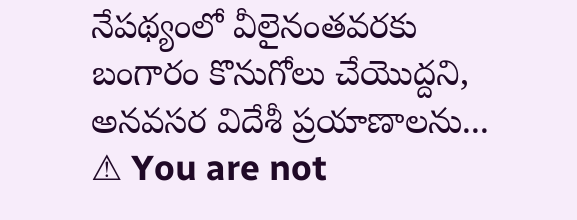నేపథ్యంలో వీలైనంతవరకు బంగారం కొనుగోలు చేయొద్దని, అనవసర విదేశీ ప్రయాణాలను...
⚠ You are not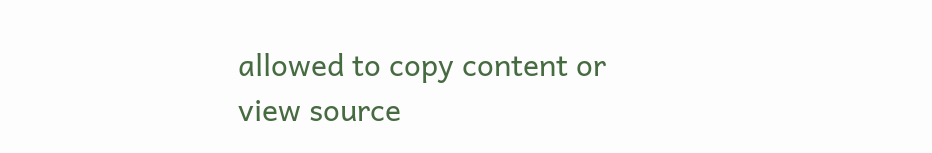allowed to copy content or view source